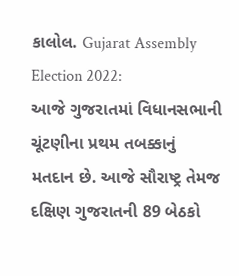કાલોલ. Gujarat Assembly Election 2022:
આજે ગુજરાતમાં વિધાનસભાની ચૂંટણીના પ્રથમ તબક્કાનું મતદાન છે. આજે સૌરાષ્ટ્ર તેમજ દક્ષિણ ગુજરાતની 89 બેઠકો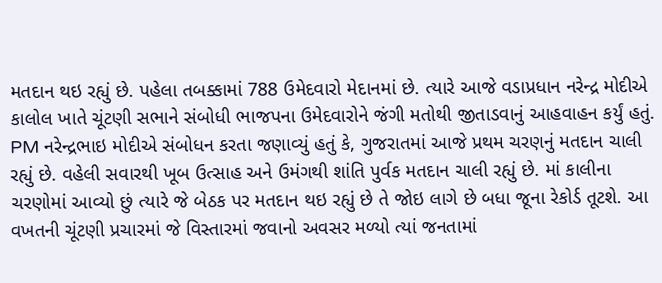મતદાન થઇ રહ્યું છે. પહેલા તબક્કામાં 788 ઉમેદવારો મેદાનમાં છે. ત્યારે આજે વડાપ્રધાન નરેન્દ્ર મોદીએ કાલોલ ખાતે ચૂંટણી સભાને સંબોધી ભાજપના ઉમેદવારોને જંગી મતોથી જીતાડવાનું આહવાહન કર્યું હતું.
PM નરેન્દ્રભાઇ મોદીએ સંબોધન કરતા જણાવ્યું હતું કે, ગુજરાતમાં આજે પ્રથમ ચરણનું મતદાન ચાલી રહ્યું છે. વહેલી સવારથી ખૂબ ઉત્સાહ અને ઉમંગથી શાંતિ પુર્વક મતદાન ચાલી રહ્યું છે. માં કાલીના ચરણોમાં આવ્યો છું ત્યારે જે બેઠક પર મતદાન થઇ રહ્યું છે તે જોઇ લાગે છે બધા જૂના રેકોર્ડ તૂટશે. આ વખતની ચૂંટણી પ્રચારમાં જે વિસ્તારમાં જવાનો અવસર મળ્યો ત્યાં જનતામાં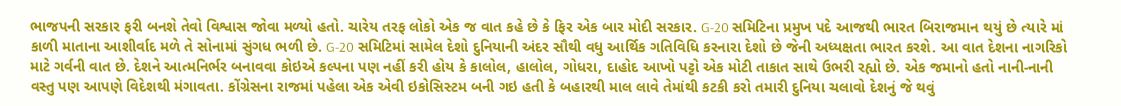ભાજપની સરકાર ફરી બનશે તેવો વિશ્વાસ જોવા મળ્યો હતો. ચારેય તરફ લોકો એક જ વાત કહે છે કે ફિર એક બાર મોદી સરકાર. G-20 સમિટિના પ્રમુખ પદે આજથી ભારત બિરાજમાન થયું છે ત્યારે માં કાળી માતાના આશીર્વાદ મળે તે સોનામાં સુંગધ ભળી છે. G-20 સમિટિમાં સામેલ દેશો દુનિયાની અંદર સૌથી વધુ આર્થિક ગતિવિધિ કરનારા દેશો છે જેની અધ્યક્ષતા ભારત કરશે. આ વાત દેશના નાગરિકો માટે ગર્વની વાત છે. દેશને આત્મનિર્ભર બનાવવા કોઇએ કલ્પના પણ નહીં કરી હોય કે કાલોલ, હાલોલ, ગોધરા, દાહોદ આખો પટ્ટો એક મોટી તાકાત સાથે ઉભરી રહ્યો છે. એક જમાનો હતો નાની-નાની વસ્તુ પણ આપણે વિદેશથી મંગાવતા. કોંગ્રેસના રાજમાં પહેલા એક એવી ઇકોસિસ્ટમ બની ગઇ હતી કે બહારથી માલ લાવે તેમાંથી કટકી કરો તમારી દુનિયા ચલાવો દેશનું જે થવું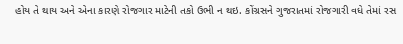હોય તે થાય અને એના કારણે રોજગાર માટેની તકો ઉભી ન થઇ. કોંગ્રસને ગુજરાતમાં રોજગારી વધે તેમાં રસ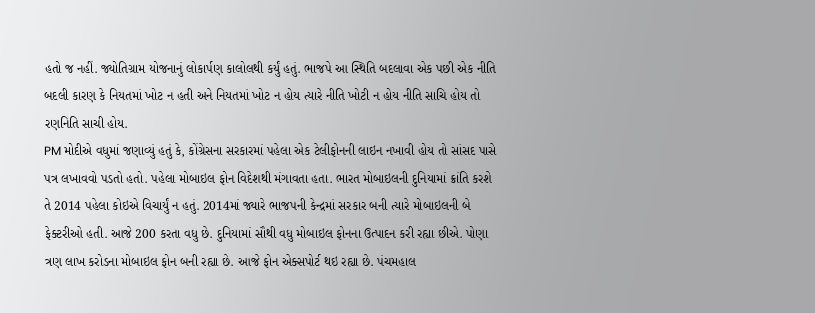હતો જ નહીં. જ્યોતિગ્રામ યોજનાનું લોકાર્પણ કાલોલથી કર્યું હતું. ભાજપે આ સ્થિતિ બદલાવા એક પછી એક નીતિ બદલી કારણ કે નિયતમાં ખોટ ન હતી અને નિયતમાં ખોટ ન હોય ત્યારે નીતિ ખોટી ન હોય નીતિ સાચિ હોય તો રણનિતિ સાચી હોય.
PM મોદીએ વધુમાં જણાવ્યું હતું કે, કોંગ્રેસના સરકારમાં પહેલા એક ટેલીફોનની લાઇન નખાવી હોય તો સાંસદ પાસે પત્ર લખાવવો પડતો હતો. પહેલા મોબાઇલ ફોન વિદેશથી મંગાવતા હતા. ભારત મોબાઇલની દુનિયામાં ક્રાંતિ કરશે તે 2014 પહેલા કોઇએ વિચાર્યું ન હતું. 2014માં જ્યારે ભાજપની કેન્દ્રમાં સરકાર બની ત્યારે મોબાઇલની બે ફેક્ટરીઓ હતી. આજે 200 કરતા વધુ છે. દુનિયામાં સૌથી વધુ મોબાઇલ ફોનના ઉત્પાદન કરી રહ્યા છીએ. પોણા ત્રણ લાખ કરોડના મોબાઇલ ફોન બની રહ્યા છે. આજે ફોન એક્સપોર્ટ થઇ રહ્યા છે. પંચમહાલ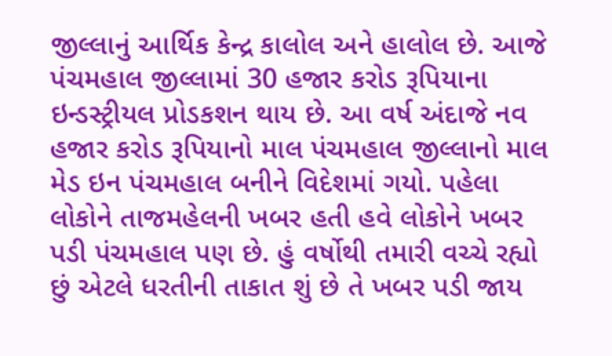જીલ્લાનું આર્થિક કેન્દ્ર કાલોલ અને હાલોલ છે. આજે પંચમહાલ જીલ્લામાં 30 હજાર કરોડ રૂપિયાના ઇન્ડસ્ટ્રીયલ પ્રોડકશન થાય છે. આ વર્ષ અંદાજે નવ હજાર કરોડ રૂપિયાનો માલ પંચમહાલ જીલ્લાનો માલ મેડ ઇન પંચમહાલ બનીને વિદેશમાં ગયો. પહેલા લોકોને તાજમહેલની ખબર હતી હવે લોકોને ખબર પડી પંચમહાલ પણ છે. હું વર્ષોથી તમારી વચ્ચે રહ્યો છું એટલે ધરતીની તાકાત શું છે તે ખબર પડી જાય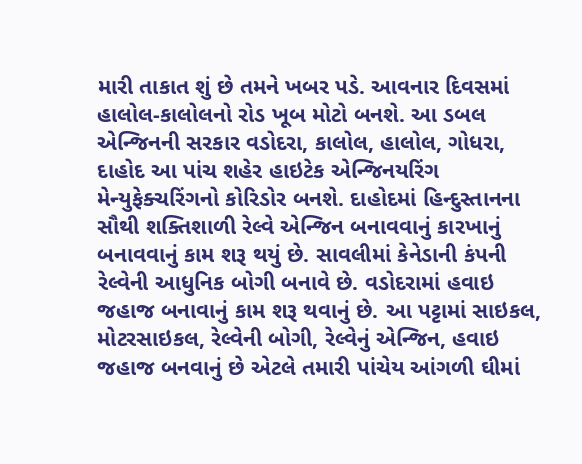મારી તાકાત શું છે તમને ખબર પડે. આવનાર દિવસમાં હાલોલ-કાલોલનો રોડ ખૂબ મોટો બનશે. આ ડબલ એન્જિનની સરકાર વડોદરા, કાલોલ, હાલોલ, ગોધરા, દાહોદ આ પાંચ શહેર હાઇટેક એન્જિનયરિંગ મેન્યુફેક્ચરિંગનો કોરિડોર બનશે. દાહોદમાં હિન્દુસ્તાનના સૌથી શક્તિશાળી રેલ્વે એન્જિન બનાવવાનું કારખાનું બનાવવાનું કામ શરૂ થયું છે. સાવલીમાં કેનેડાની કંપની રેલ્વેની આધુનિક બોગી બનાવે છે. વડોદરામાં હવાઇ જહાજ બનાવાનું કામ શરૂ થવાનું છે. આ પટ્ટામાં સાઇકલ, મોટરસાઇકલ, રેલ્વેની બોગી, રેલ્વેનું એન્જિન, હવાઇ જહાજ બનવાનું છે એટલે તમારી પાંચેય આંગળી ઘીમાં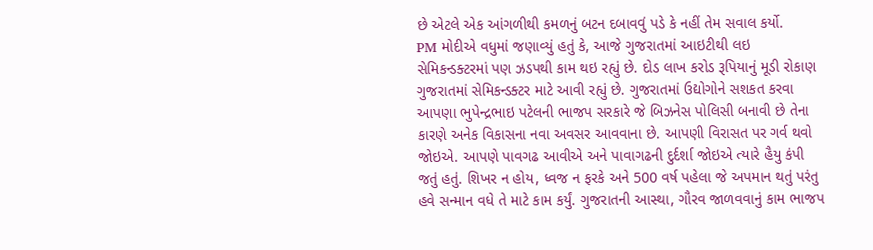છે એટલે એક આંગળીથી કમળનું બટન દબાવવું પડે કે નહીં તેમ સવાલ કર્યો.
PM મોદીએ વધુમાં જણાવ્યું હતું કે, આજે ગુજરાતમાં આઇટીથી લઇ સેમિકન્ડક્ટરમાં પણ ઝડપથી કામ થઇ રહ્યું છે. દોડ લાખ કરોડ રૂપિયાનું મૂડી રોકાણ ગુજરાતમાં સેમિકન્ડક્ટર માટે આવી રહ્યું છે. ગુજરાતમાં ઉદ્યોગોને સશકત કરવા આપણા ભુપેન્દ્રભાઇ પટેલની ભાજપ સરકારે જે બિઝનેસ પોલિસી બનાવી છે તેના કારણે અનેક વિકાસના નવા અવસર આવવાના છે. આપણી વિરાસત પર ગર્વ થવો જોઇએ. આપણે પાવગઢ આવીએ અને પાવાગઢની દુર્દર્શા જોઇએ ત્યારે હૈયુ કંપી જતું હતું. શિખર ન હોય, ધ્વજ ન ફરકે અને 500 વર્ષ પહેલા જે અપમાન થતું પરંતુ હવે સન્માન વધે તે માટે કામ કર્યું. ગુજરાતની આસ્થા, ગૌરવ જાળવવાનું કામ ભાજપ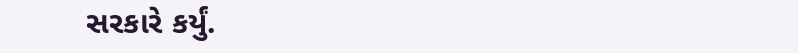સરકારે કર્યું.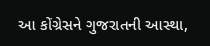આ કોંગ્રેસને ગુજરાતની આસ્થા,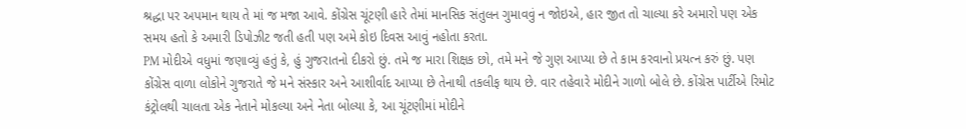શ્રદ્ધા પર અપમાન થાય તે માં જ મજા આવે. કોંગ્રેસ ચૂંટણી હારે તેમાં માનસિક સંતુલન ગુમાવવું ન જોઇએ, હાર જીત તો ચાલ્યા કરે અમારો પણ એક સમય હતો કે અમારી ડિપોઝીટ જતી હતી પણ અમે કોઇ દિવસ આવું નહોતા કરતા.
PM મોદીએ વધુમાં જણાવ્યું હતું કે, હું ગુજરાતનો દીકરો છું. તમે જ મારા શિક્ષક છો, તમે મને જે ગુણ આપ્યા છે તે કામ કરવાનો પ્રયત્ન કરું છું. પણ કોંગ્રેસ વાળા લોકોને ગુજરાતે જે મને સંસ્કાર અને આશીર્વાદ આપ્યા છે તેનાથી તકલીફ થાય છે. વાર તહેવારે મોદીને ગાળો બોલે છે. કોંગ્રેસ પાર્ટીએ રિમોટ કંટ્રોલથી ચાલતા એક નેતાને મોકલ્યા અને નેતા બોલ્યા કે, આ ચૂંટણીમાં મોદીને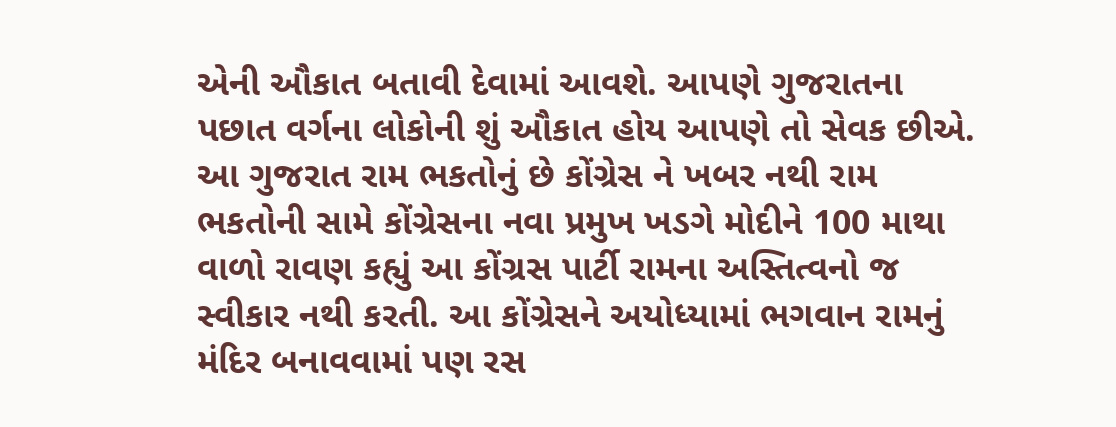એની ઔકાત બતાવી દેવામાં આવશે. આપણે ગુજરાતના પછાત વર્ગના લોકોની શું ઔકાત હોય આપણે તો સેવક છીએ. આ ગુજરાત રામ ભકતોનું છે કોંગ્રેસ ને ખબર નથી રામ ભકતોની સામે કોંગ્રેસના નવા પ્રમુખ ખડગે મોદીને 100 માથા વાળો રાવણ કહ્યું આ કોંગ્રસ પાર્ટી રામના અસ્તિત્વનો જ સ્વીકાર નથી કરતી. આ કોંગ્રેસને અયોધ્યામાં ભગવાન રામનું મંદિર બનાવવામાં પણ રસ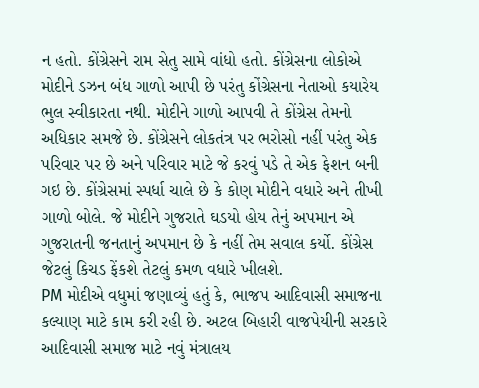ન હતો. કોંગ્રેસને રામ સેતુ સામે વાંધો હતો. કોંગ્રેસના લોકોએ મોદીને ડઝન બંધ ગાળો આપી છે પરંતુ કોંગ્રેસના નેતાઓ કયારેય ભુલ સ્વીકારતા નથી. મોદીને ગાળો આપવી તે કોંગ્રેસ તેમનો અધિકાર સમજે છે. કોંગ્રેસને લોકતંત્ર પર ભરોસો નહીં પરંતુ એક પરિવાર પર છે અને પરિવાર માટે જે કરવું પડે તે એક ફેશન બની ગઇ છે. કોંગ્રેસમાં સ્પર્ધા ચાલે છે કે કોણ મોદીને વધારે અને તીખી ગાળો બોલે. જે મોદીને ગુજરાતે ઘડયો હોય તેનું અપમાન એ ગુજરાતની જનતાનું અપમાન છે કે નહીં તેમ સવાલ કર્યો. કોંગ્રેસ જેટલું કિચડ ફેંકશે તેટલું કમળ વધારે ખીલશે.
PM મોદીએ વધુમાં જણાવ્યું હતું કે, ભાજપ આદિવાસી સમાજના કલ્યાણ માટે કામ કરી રહી છે. અટલ બિહારી વાજપેયીની સરકારે આદિવાસી સમાજ માટે નવું મંત્રાલય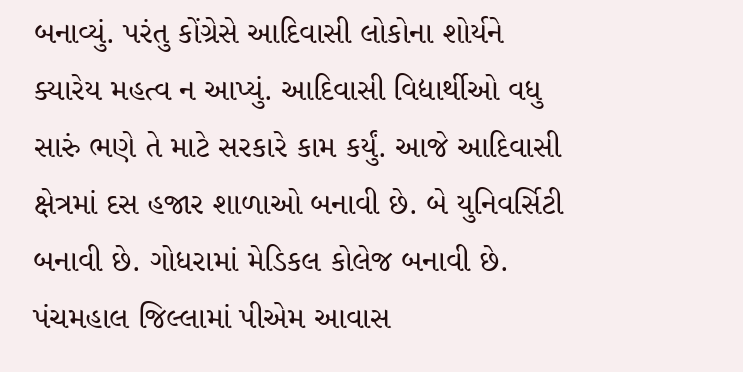બનાવ્યું. પરંતુ કોંગ્રેસે આદિવાસી લોકોના શોર્યને ક્યારેય મહત્વ ન આપ્યું. આદિવાસી વિદ્યાર્થીઓ વધુ સારું ભણે તે માટે સરકારે કામ કર્યું. આજે આદિવાસી ક્ષેત્રમાં દસ હજાર શાળાઓ બનાવી છે. બે યુનિવર્સિટી બનાવી છે. ગોધરામાં મેડિકલ કોલેજ બનાવી છે. પંચમહાલ જિલ્લામાં પીએમ આવાસ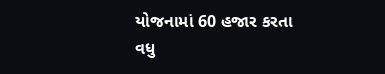યોજનામાં 60 હજાર કરતા વધુ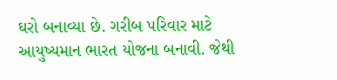ઘરો બનાવ્યા છે. ગરીબ પરિવાર માટે આયુષ્યમાન ભારત યોજના બનાવી. જેથી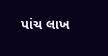પાંચ લાખ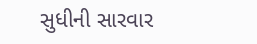સુધીની સારવાર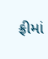ફ્રીમાં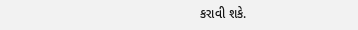કરાવી શકે.